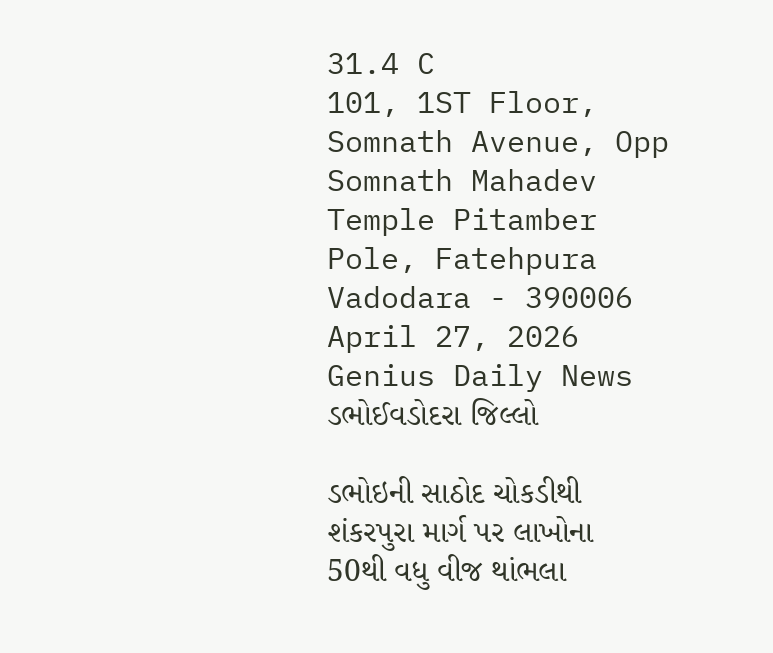31.4 C
101, 1ST Floor, Somnath Avenue, Opp Somnath Mahadev Temple Pitamber Pole, Fatehpura Vadodara - 390006
April 27, 2026
Genius Daily News
ડભોઈવડોદરા જિલ્લો

ડભોઇની સાઠોદ ચોકડીથી શંકરપુરા માર્ગ પર લાખોના 50થી વધુ વીજ થાંભલા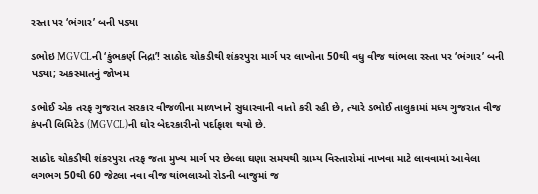રસ્તા પર ‘ભંગાર’ બની પડ્યા

ડભોઇ MGVCLની ‘કુંભકર્ણ નિદ્રા’! સાઠોદ ચોકડીથી શંકરપુરા માર્ગ પર લાખોના 50થી વધુ વીજ થાંભલા રસ્તા પર ‘ભંગાર’ બની પડ્યા; અકસ્માતનું જોખમ

ડભોઈ એક તરફ ગુજરાત સરકાર વીજળીના માળખાને સુધારવાની વાતો કરી રહી છે, ત્યારે ડભોઈ તાલુકામાં મધ્ય ગુજરાત વીજ કંપની લિમિટેડ (MGVCL)ની ઘોર બેદરકારીનો પર્દાફાશ થયો છે.

સાઠોદ ચોકડીથી શંકરપુરા તરફ જતા મુખ્ય માર્ગ પર છેલ્લા ઘણા સમયથી ગ્રામ્ય વિસ્તારોમાં નાખવા માટે લાવવામાં આવેલા લગભગ 50થી 60 જેટલા નવા વીજ થાંભલાઓ રોડની બાજુમાં જ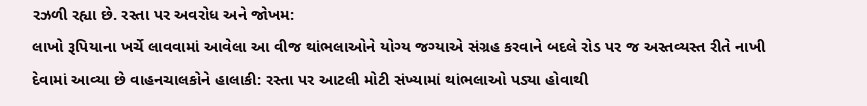રઝળી રહ્યા છે. રસ્તા પર અવરોધ અને જોખમ:
લાખો રૂપિયાના ખર્ચે લાવવામાં આવેલા આ વીજ થાંભલાઓને યોગ્ય જગ્યાએ સંગ્રહ કરવાને બદલે રોડ પર જ અસ્તવ્યસ્ત રીતે નાખી દેવામાં આવ્યા છે વાહનચાલકોને હાલાકી: રસ્તા પર આટલી મોટી સંખ્યામાં થાંભલાઓ પડ્યા હોવાથી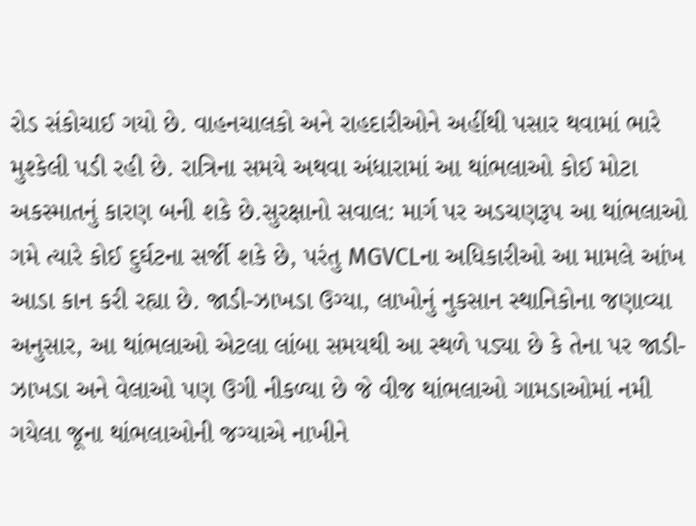રોડ સંકોચાઈ ગયો છે. વાહનચાલકો અને રાહદારીઓને અહીંથી પસાર થવામાં ભારે મુશ્કેલી પડી રહી છે. રાત્રિના સમયે અથવા અંધારામાં આ થાંભલાઓ કોઈ મોટા અકસ્માતનું કારણ બની શકે છે.સુરક્ષાનો સવાલ: માર્ગ પર અડચણરૂપ આ થાંભલાઓ ગમે ત્યારે કોઈ દુર્ઘટના સર્જી શકે છે, પરંતુ MGVCLના અધિકારીઓ આ મામલે આંખ આડા કાન કરી રહ્યા છે. જાડી-ઝાખડા ઉગ્યા, લાખોનું નુકસાન સ્થાનિકોના જણાવ્યા અનુસાર, આ થાંભલાઓ એટલા લાંબા સમયથી આ સ્થળે પડ્યા છે કે તેના પર જાડી-ઝાખડા અને વેલાઓ પણ ઉગી નીકળ્યા છે જે વીજ થાંભલાઓ ગામડાઓમાં નમી ગયેલા જૂના થાંભલાઓની જગ્યાએ નાખીને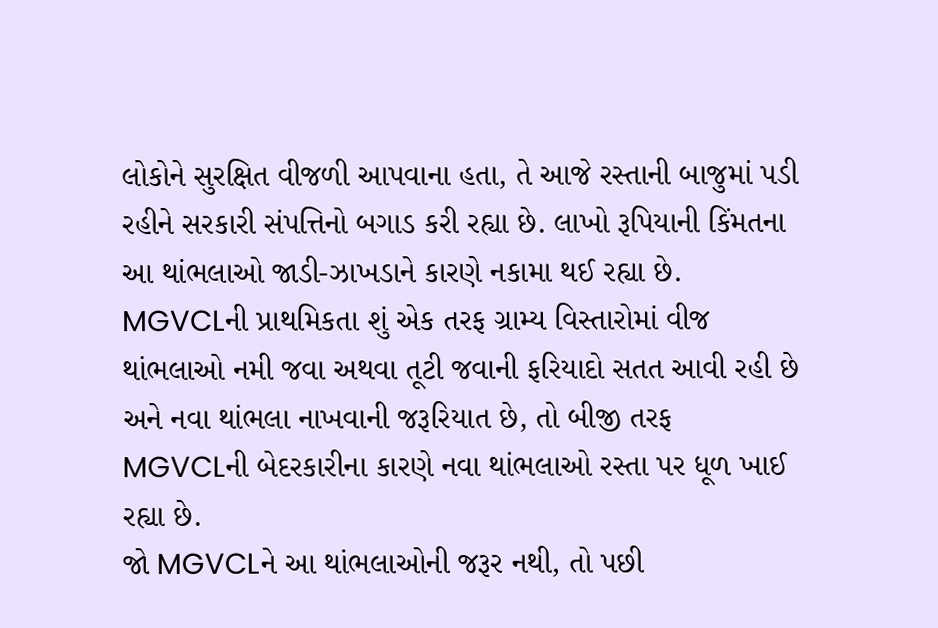લોકોને સુરક્ષિત વીજળી આપવાના હતા, તે આજે રસ્તાની બાજુમાં પડી રહીને સરકારી સંપત્તિનો બગાડ કરી રહ્યા છે. લાખો રૂપિયાની કિંમતના આ થાંભલાઓ જાડી-ઝાખડાને કારણે નકામા થઈ રહ્યા છે. MGVCLની પ્રાથમિકતા શું એક તરફ ગ્રામ્ય વિસ્તારોમાં વીજ થાંભલાઓ નમી જવા અથવા તૂટી જવાની ફરિયાદો સતત આવી રહી છે અને નવા થાંભલા નાખવાની જરૂરિયાત છે, તો બીજી તરફ MGVCLની બેદરકારીના કારણે નવા થાંભલાઓ રસ્તા પર ધૂળ ખાઈ રહ્યા છે.
જો MGVCLને આ થાંભલાઓની જરૂર નથી, તો પછી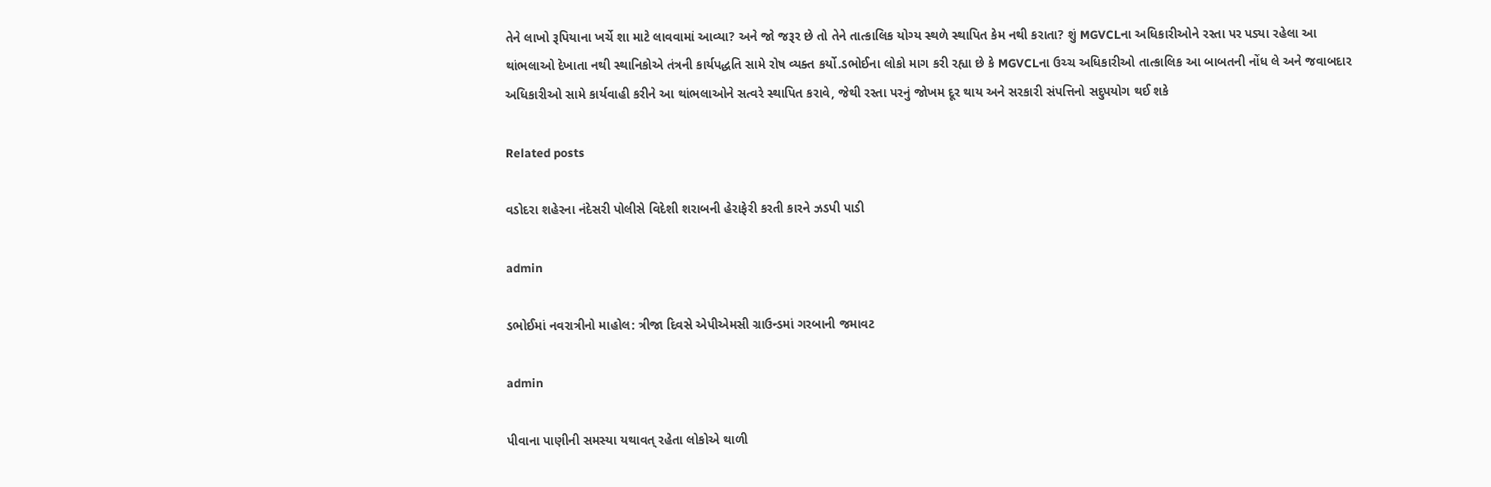તેને લાખો રૂપિયાના ખર્ચે શા માટે લાવવામાં આવ્યા? અને જો જરૂર છે તો તેને તાત્કાલિક યોગ્ય સ્થળે સ્થાપિત કેમ નથી કરાતા? શું MGVCLના અધિકારીઓને રસ્તા પર પડ્યા રહેલા આ થાંભલાઓ દેખાતા નથી સ્થાનિકોએ તંત્રની કાર્યપદ્ધતિ સામે રોષ વ્યક્ત કર્યો.ડભોઈના લોકો માગ કરી રહ્યા છે કે MGVCLના ઉચ્ચ અધિકારીઓ તાત્કાલિક આ બાબતની નોંધ લે અને જવાબદાર અધિકારીઓ સામે કાર્યવાહી કરીને આ થાંભલાઓને સત્વરે સ્થાપિત કરાવે, જેથી રસ્તા પરનું જોખમ દૂર થાય અને સરકારી સંપત્તિનો સદુપયોગ થઈ શકે

Related posts

વડોદરા શહેરના નંદેસરી પોલીસે વિદેશી શરાબની હેરાફેરી કરતી કારને ઝડપી પાડી

admin

ડભોઈમાં નવરાત્રીનો માહોલ: ત્રીજા દિવસે એપીએમસી ગ્રાઉન્ડમાં ગરબાની જમાવટ

admin

પીવાના પાણીની સમસ્યા યથાવત્ રહેતા લોકોએ થાળી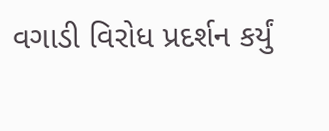વગાડી વિરોધ પ્રદર્શન કર્યું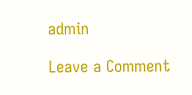admin

Leave a Comment